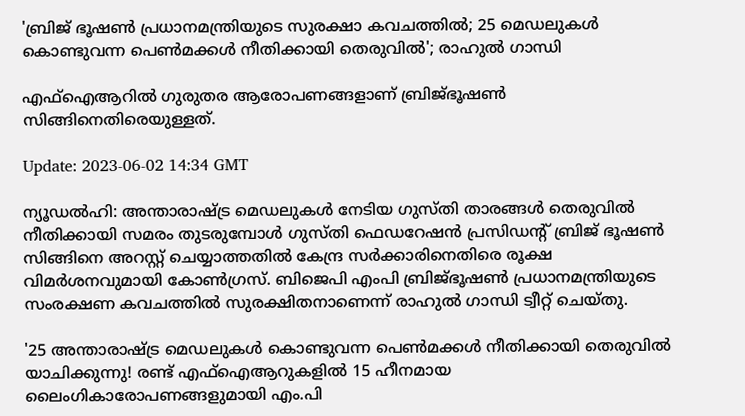'ബ്രിജ് ഭൂഷൺ പ്രധാനമന്ത്രിയുടെ സുരക്ഷാ കവചത്തിൽ; 25 മെഡലുകൾ കൊണ്ടുവന്ന പെൺമക്കൾ നീതിക്കായി തെരുവിൽ'; രാഹുൽ ഗാന്ധി

എഫ്‌ഐആറിൽ ഗുരുതര ആരോപണങ്ങളാണ് ബ്രിജ്ഭൂഷൺ സിങ്ങിനെതിരെയുള്ളത്.

Update: 2023-06-02 14:34 GMT

ന്യൂഡൽഹി: അന്താരാഷ്‌ട്ര മെഡലുകൾ നേടിയ ഗുസ്തി താരങ്ങൾ തെരുവിൽ നീതിക്കായി സമരം തുടരുമ്പോൾ ഗുസ്തി ഫെഡറേഷൻ പ്രസിഡന്റ് ബ്രിജ് ഭൂഷൺ സിങ്ങിനെ അറസ്റ്റ് ചെയ്യാത്തതിൽ കേന്ദ്ര സർക്കാരിനെതിരെ രൂക്ഷ വിമർശനവുമായി കോൺഗ്രസ്. ബിജെപി എംപി ബ്രിജ്ഭൂഷൺ പ്രധാനമന്ത്രിയുടെ സംരക്ഷണ കവചത്തിൽ സുരക്ഷിതനാണെന്ന് രാഹുൽ ഗാന്ധി ട്വീറ്റ് ചെയ്തു.

'25 അന്താരാഷ്ട്ര മെഡലുകൾ കൊണ്ടുവന്ന പെൺമക്കൾ നീതിക്കായി തെരുവിൽ യാചിക്കുന്നു! രണ്ട് എഫ്‌ഐആറുകളിൽ 15 ഹീനമായ ലൈംഗികാരോപണങ്ങളുമായി എം.പി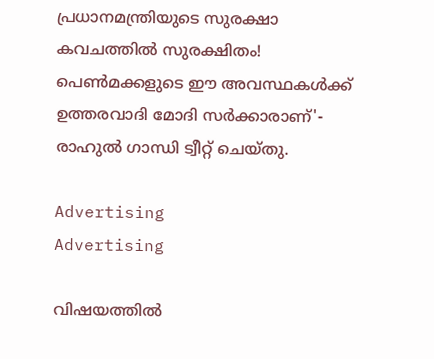പ്രധാനമന്ത്രിയുടെ സുരക്ഷാ കവചത്തിൽ സുരക്ഷിതം! പെൺമക്കളുടെ ഈ അവസ്ഥകൾക്ക് ഉത്തരവാദി മോദി സർക്കാരാണ്'- രാഹുൽ ഗാന്ധി ട്വീറ്റ് ചെയ്തു.

Advertising
Advertising

വിഷയത്തിൽ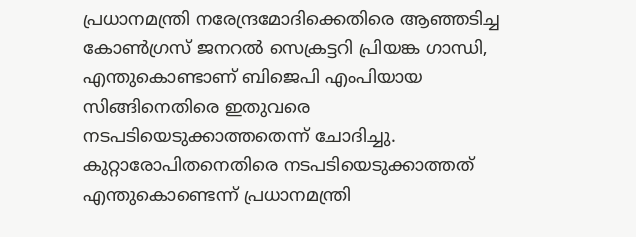പ്രധാനമന്ത്രി നരേന്ദ്രമോദിക്കെതിരെ ആഞ്ഞടിച്ച കോൺഗ്രസ് ജനറൽ സെക്രട്ടറി പ്രിയങ്ക ഗാന്ധി, എന്തുകൊണ്ടാണ് ബിജെപി എംപിയായ സിങ്ങിനെതിരെ ഇതുവരെ നടപടിയെടുക്കാത്തതെന്ന് ചോദിച്ചു. കുറ്റാരോപിതനെതിരെ നടപടിയെടുക്കാത്തത് എന്തുകൊണ്ടെന്ന് പ്രധാനമന്ത്രി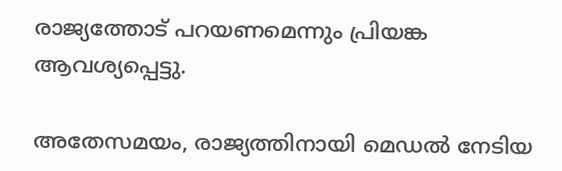രാജ്യത്തോട് പറയണമെന്നും പ്രിയങ്ക ആവശ്യപ്പെട്ടു.

അതേസമയം, രാജ്യത്തിനായി മെഡൽ നേടിയ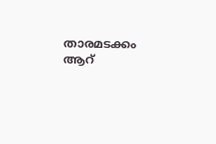താരമടക്കം ആറ്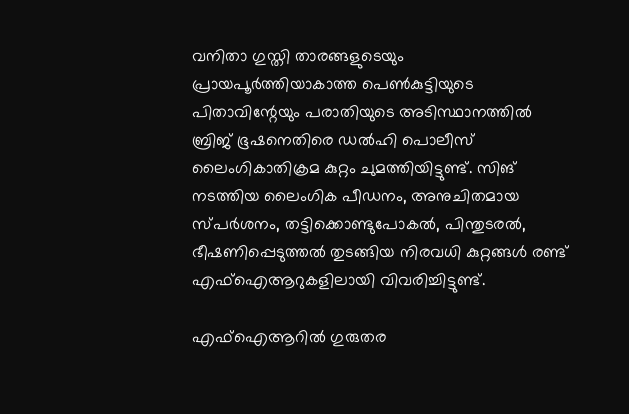വനിതാ ഗുസ്തി താരങ്ങളുടെയും പ്രായപൂർത്തിയാകാത്ത പെൺകുട്ടിയുടെ പിതാവിന്റേയും പരാതിയുടെ അടിസ്ഥാനത്തിൽ ബ്രിജ് ഭൂഷനെതിരെ ഡൽഹി പൊലീസ് ലൈംഗികാതിക്രമ കുറ്റം ചുമത്തിയിട്ടുണ്ട്. സിങ് നടത്തിയ ലൈംഗിക പീഡനം, അനുചിതമായ സ്പർശനം, തട്ടിക്കൊണ്ടുപോകൽ, പിന്തുടരൽ, ഭീഷണിപ്പെടുത്തൽ തുടങ്ങിയ നിരവധി കുറ്റങ്ങൾ രണ്ട് എഫ്‌ഐആറുകളിലായി വിവരിച്ചിട്ടുണ്ട്.

എഫ്‌ഐആറിൽ ഗുരുതര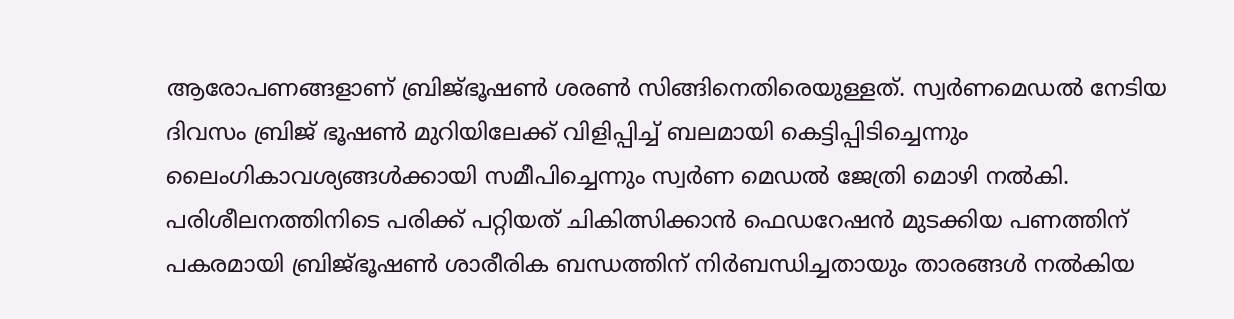ആരോപണങ്ങളാണ് ബ്രിജ്ഭൂഷൺ ശരൺ സിങ്ങിനെതിരെയുള്ളത്. സ്വർണമെഡൽ നേടിയ ദിവസം ബ്രിജ് ഭൂഷൺ മുറിയിലേക്ക് വിളിപ്പിച്ച് ബലമായി കെട്ടിപ്പിടിച്ചെന്നും ലൈംഗികാവശ്യങ്ങൾക്കായി സമീപിച്ചെന്നും സ്വര്‍ണ മെഡല്‍ ജേത്രി മൊഴി നൽകി. പരിശീലനത്തിനിടെ പരിക്ക് പറ്റിയത് ചികിത്സിക്കാൻ ഫെഡറേഷന്‍ മുടക്കിയ പണത്തിന് പകരമായി ബ്രിജ്ഭൂഷൺ ശാരീരിക ബന്ധത്തിന് നിർബന്ധിച്ചതായും താരങ്ങൾ നൽകിയ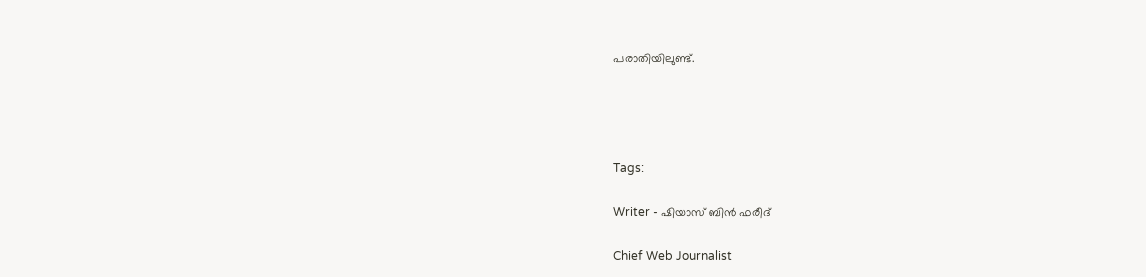പരാതിയിലുണ്ട്.




Tags:

Writer - ഷിയാസ് ബിന്‍ ഫരീദ്

Chief Web Journalist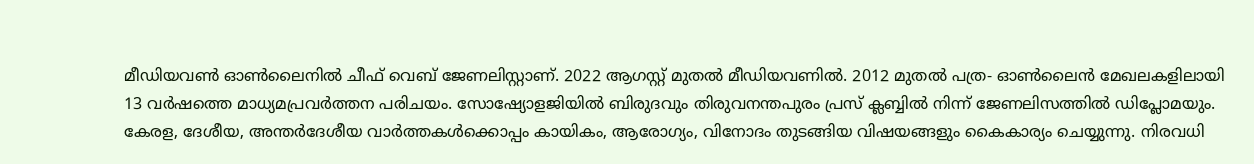മീഡിയവണ്‍ ഓണ്‍ലൈനില്‍ ചീഫ് വെബ് ജേണലിസ്റ്റാണ്. 2022 ആഗസ്റ്റ് മുതല്‍ മീഡിയവണില്‍. 2012 മുതല്‍ പത്ര- ഓണ്‍ലൈന്‍ മേഖലകളിലായി 13 വര്‍ഷത്തെ മാധ്യമപ്രവര്‍ത്തന പരിചയം. സോഷ്യോളജിയില്‍ ബിരുദവും തിരുവനന്തപുരം പ്രസ് ക്ലബ്ബില്‍ നിന്ന് ജേണലിസത്തില്‍ ഡിപ്ലോമയും. കേരള, ദേശീയ, അന്തര്‍ദേശീയ വാര്‍ത്തകള്‍ക്കൊപ്പം കായികം, ആരോഗ്യം, വിനോദം തുടങ്ങിയ വിഷയങ്ങളും കൈകാര്യം ചെയ്യുന്നു. നിരവധി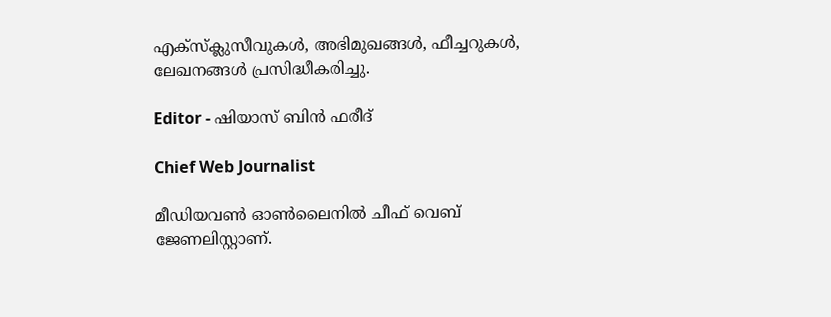എക്സ്ക്ലുസീവുകള്‍, അഭിമുഖങ്ങള്‍, ഫീച്ചറുകള്‍, ലേഖനങ്ങള്‍ പ്രസിദ്ധീകരിച്ചു.

Editor - ഷിയാസ് ബിന്‍ ഫരീദ്

Chief Web Journalist

മീഡിയവണ്‍ ഓണ്‍ലൈനില്‍ ചീഫ് വെബ് ജേണലിസ്റ്റാണ്.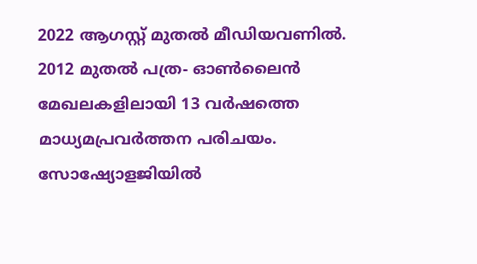2022 ആഗസ്റ്റ് മുതല്‍ മീഡിയവണില്‍. 2012 മുതല്‍ പത്ര- ഓണ്‍ലൈന്‍ മേഖലകളിലായി 13 വര്‍ഷത്തെ മാധ്യമപ്രവര്‍ത്തന പരിചയം. സോഷ്യോളജിയില്‍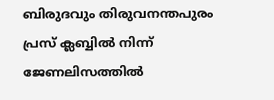ബിരുദവും തിരുവനന്തപുരം പ്രസ് ക്ലബ്ബില്‍ നിന്ന് ജേണലിസത്തില്‍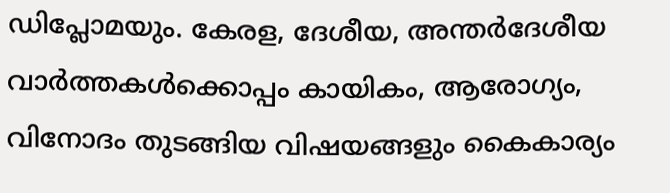ഡിപ്ലോമയും. കേരള, ദേശീയ, അന്തര്‍ദേശീയ വാര്‍ത്തകള്‍ക്കൊപ്പം കായികം, ആരോഗ്യം, വിനോദം തുടങ്ങിയ വിഷയങ്ങളും കൈകാര്യം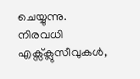ചെയ്യുന്നു. നിരവധി എക്സ്ക്ലുസീവുകള്‍,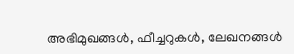അഭിമുഖങ്ങള്‍, ഫീച്ചറുകള്‍, ലേഖനങ്ങള്‍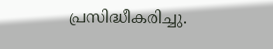പ്രസിദ്ധീകരിച്ചു.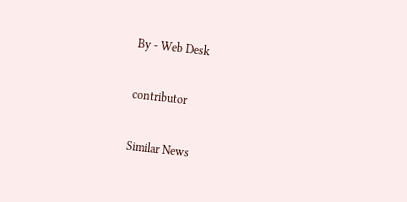By - Web Desk

contributor

Similar News